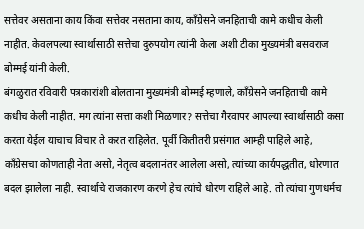सत्तेवर असताना काय किंवा सत्तेवर नसताना काय, काँग्रेसने जनहिताची कामे कधीच केली नाहीत. केवलपल्या स्वार्थासाठी सत्तेचा दुरुपयोग त्यांनी केला अशी टीका मुख्यमंत्री बसवराज बोम्मई यांनी केली.
बंगळुरात रविवारी पत्रकारांशी बोलताना मुख्यमंत्री बोम्मई म्हणाले, काँग्रेसने जनहिताची कामे कधीच केली नाहीत. मग त्यांना सत्ता कशी मिळणार? सत्तेचा गैरवापर आपल्या स्वार्थासाठी कसा करता येईल याचाच विचार ते करत राहिलेत. पूर्वी कितीतरी प्रसंगात आम्ही पाहिले आहे, काँग्रेसचा कोणताही नेता असो, नेतृत्व बदलानंतर आलेला असो, त्यांच्या कार्यपद्धतीत, धोरणात बदल झालेला नाही. स्वार्थाचे राजकारण करणे हेच त्यांचे धोरण राहिले आहे. तो त्यांचा गुणधर्मच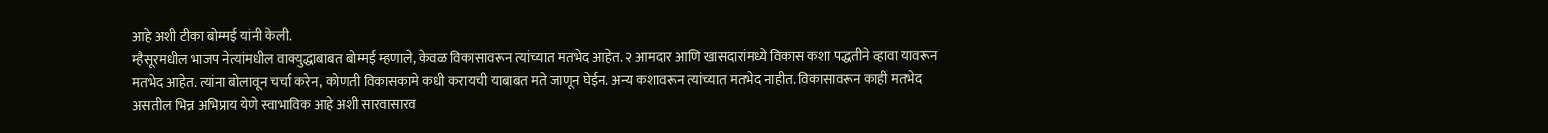आहे अशी टीका बोम्मई यांनी केली.
म्हैसूरमधील भाजप नेत्यांमधील वाक्युद्धाबाबत बोम्मई म्हणाले, केवळ विकासावरून त्यांच्यात मतभेद आहेत. २ आमदार आणि खासदारांमध्ये विकास कशा पद्धतीने व्हावा यावरून मतभेद आहेत. त्यांना बोलावून चर्चा करेन, कोणती विकासकामे कधी करायची याबाबत मते जाणून घेईन. अन्य कशावरून त्यांच्यात मतभेद नाहीत. विकासावरून काही मतभेद असतील भिन्न अभिप्राय येणे स्वाभाविक आहे अशी सारवासारव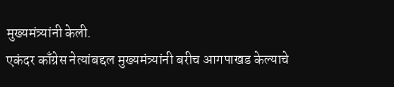मुख्यमंत्र्यांनी केली.
एकंदर काँग्रेस नेत्यांबद्दल मुख्यमंत्र्यांनी बरीच आगपाखड केल्याचे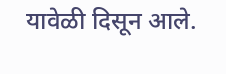यावेळी दिसून आले.